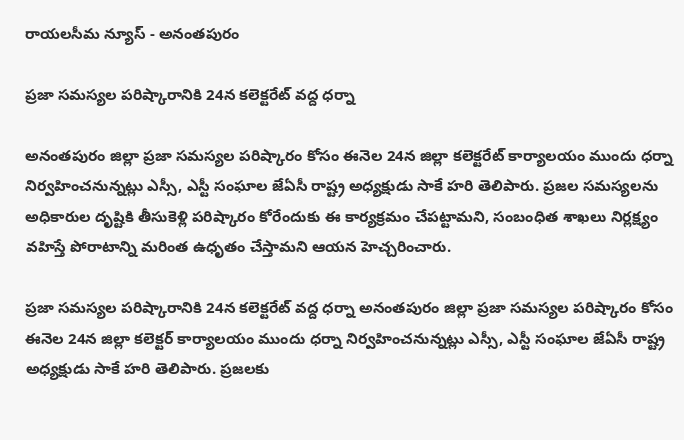రాయలసీమ న్యూస్ - అనంతపురం

ప్రజా సమస్యల పరిష్కారానికి 24న కలెక్టరేట్ వద్ద ధర్నా

అనంతపురం జిల్లా ప్రజా సమస్యల పరిష్కారం కోసం ఈనెల 24న జిల్లా కలెక్టరేట్ కార్యాలయం ముందు ధర్నా నిర్వహించనున్నట్లు ఎస్సీ, ఎస్టీ సంఘాల జేఏసీ రాష్ట్ర అధ్యక్షుడు సాకే హరి తెలిపారు. ప్రజల సమస్యలను అధికారుల దృష్టికి తీసుకెళ్లి పరిష్కారం కోరేందుకు ఈ కార్యక్రమం చేపట్టామని, సంబంధిత శాఖలు నిర్లక్ష్యం వహిస్తే పోరాటాన్ని మరింత ఉధృతం చేస్తామని ఆయన హెచ్చరించారు.

ప్రజా సమస్యల పరిష్కారానికి 24న కలెక్టరేట్ వద్ద ధర్నా అనంతపురం జిల్లా ప్రజా సమస్యల పరిష్కారం కోసం ఈనెల 24న జిల్లా కలెక్టర్ కార్యాలయం ముందు ధర్నా నిర్వహించనున్నట్లు ఎస్సీ, ఎస్టీ సంఘాల జేఏసీ రాష్ట్ర అధ్యక్షుడు సాకే హరి తెలిపారు. ప్రజలకు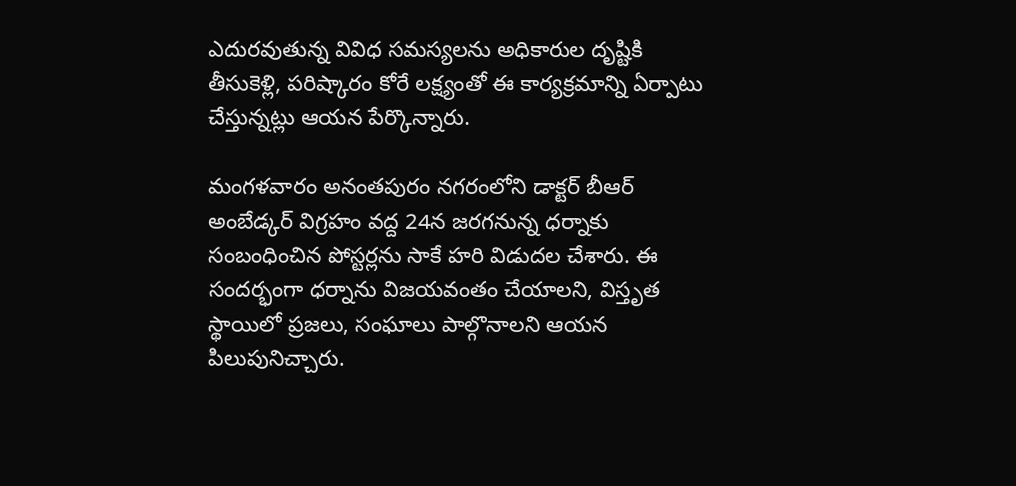ఎదురవుతున్న వివిధ సమస్యలను అధికారుల దృష్టికి తీసుకెళ్లి, పరిష్కారం కోరే లక్ష్యంతో ఈ కార్యక్రమాన్ని ఏర్పాటు చేస్తున్నట్లు ఆయన పేర్కొన్నారు.

మంగళవారం అనంతపురం నగరంలోని డాక్టర్ బీఆర్ అంబేడ్కర్ విగ్రహం వద్ద 24న జరగనున్న ధర్నాకు సంబంధించిన పోస్టర్లను సాకే హరి విడుదల చేశారు. ఈ సందర్భంగా ధర్నాను విజయవంతం చేయాలని, విస్తృత స్థాయిలో ప్రజలు, సంఘాలు పాల్గొనాలని ఆయన పిలుపునిచ్చారు.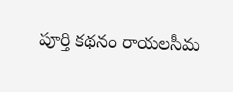పూర్తి కథనం రాయలసీమ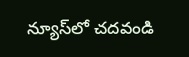న్యూస్‌లో చదవండి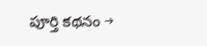పూర్తి కథనం →